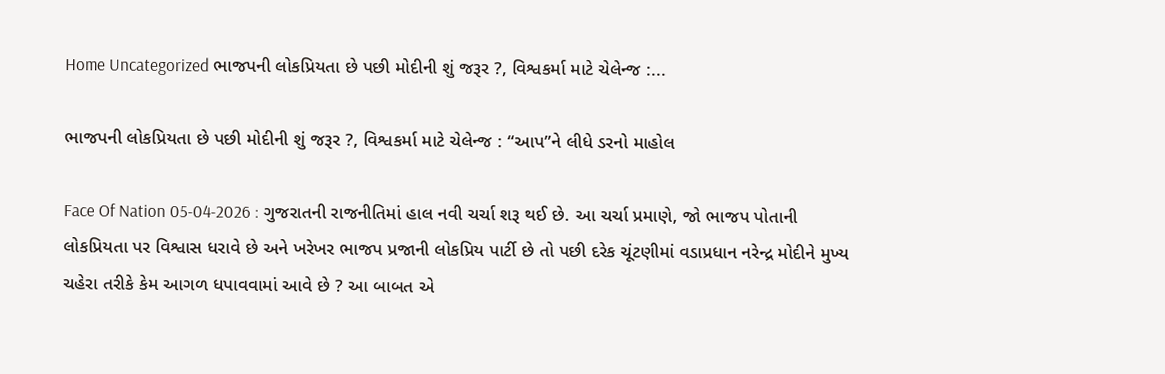Home Uncategorized ભાજપની લોકપ્રિયતા છે પછી મોદીની શું જરૂર ?, વિશ્વકર્મા માટે ચેલેન્જ :...

ભાજપની લોકપ્રિયતા છે પછી મોદીની શું જરૂર ?, વિશ્વકર્મા માટે ચેલેન્જ : “આપ”ને લીધે ડરનો માહોલ

Face Of Nation 05-04-2026 : ગુજરાતની રાજનીતિમાં હાલ નવી ચર્ચા શરૂ થઈ છે. આ ચર્ચા પ્રમાણે, જો ભાજપ પોતાની લોકપ્રિયતા પર વિશ્વાસ ધરાવે છે અને ખરેખર ભાજપ પ્રજાની લોકપ્રિય પાર્ટી છે તો પછી દરેક ચૂંટણીમાં વડાપ્રધાન નરેન્દ્ર મોદીને મુખ્ય ચહેરા તરીકે કેમ આગળ ધપાવવામાં આવે છે ? આ બાબત એ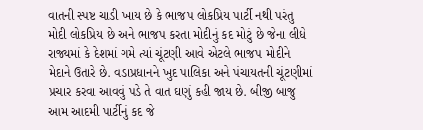વાતની સ્પષ્ટ ચાડી ખાય છે કે ભાજપ લોકપ્રિય પાર્ટી નથી પરંતુ મોદી લોકપ્રિય છે અને ભાજપ કરતા મોદીનું કદ મોટું છે જેના લીધે રાજ્યમાં કે દેશમાં ગમે ત્યાં ચૂંટણી આવે એટલે ભાજપ મોદીને મેદાને ઉતારે છે. વડાપ્રધાનને ખુદ પાલિકા અને પંચાયતની ચૂંટણીમાં પ્રચાર કરવા આવવું પડે તે વાત ઘણું કહી જાય છે. બીજી બાજુ આમ આદમી પાર્ટીનું કદ જે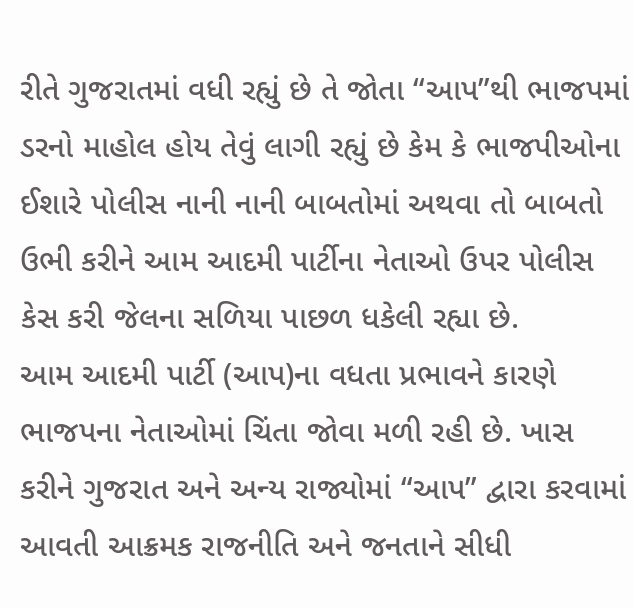રીતે ગુજરાતમાં વધી રહ્યું છે તે જોતા “આપ”થી ભાજપમાં ડરનો માહોલ હોય તેવું લાગી રહ્યું છે કેમ કે ભાજપીઓના ઈશારે પોલીસ નાની નાની બાબતોમાં અથવા તો બાબતો ઉભી કરીને આમ આદમી પાર્ટીના નેતાઓ ઉપર પોલીસ કેસ કરી જેલના સળિયા પાછળ ધકેલી રહ્યા છે.
આમ આદમી પાર્ટી (આપ)ના વધતા પ્રભાવને કારણે ભાજપના નેતાઓમાં ચિંતા જોવા મળી રહી છે. ખાસ કરીને ગુજરાત અને અન્ય રાજ્યોમાં “આપ” દ્વારા કરવામાં આવતી આક્રમક રાજનીતિ અને જનતાને સીધી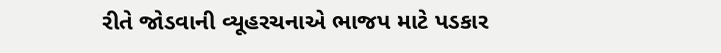રીતે જોડવાની વ્યૂહરચનાએ ભાજપ માટે પડકાર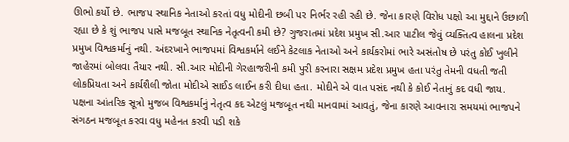ઊભો કર્યો છે. ભાજપ સ્થાનિક નેતાઓ કરતાં વધુ મોદીની છબી પર નિર્ભર રહી રહી છે. જેના કારણે વિરોધ પક્ષો આ મુદ્દાને ઉછાળી રહ્યા છે કે શું ભાજપ પાસે મજબૂત સ્થાનિક નેતૃત્વની કમી છે? ગુજરાતમાં પ્રદેશ પ્રમુખ સી.આર પાટીલ જેવું વ્યક્તિત્વ હાલના પ્રદેશ પ્રમુખ વિશ્વકર્માનું નથી. અંદરખાને ભાજપમાં વિશ્વકર્માને લઈને કેટલાક નેતાઓ અને કાર્યકરોમાં ભારે અસંતોષ છે પરંતુ કોઈ ખુલીને જાહેરમાં બોલવા તૈયાર નથી. સી.આર મોદીની ગેરહાજરીની કમી પુરી કરનારા સક્ષમ પ્રદેશ પ્રમુખ હતા પરંતુ તેમની વધતી જતી લોકપ્રિયતા અને કાર્યશૈલી જોતા મોદીએ સાઈડ લાઈન કરી દીધા હતા. મોદીને એ વાત પસંદ નથી કે કોઈ નેતાનું કદ વધી જાય.
પક્ષના આંતરિક સૂત્રો મુજબ વિશ્વકર્માનું નેતૃત્વ કદ એટલું મજબૂત નથી માનવામાં આવતું, જેના કારણે આવનારા સમયમાં ભાજપને સંગઠન મજબૂત કરવા વધુ મહેનત કરવી પડી શકે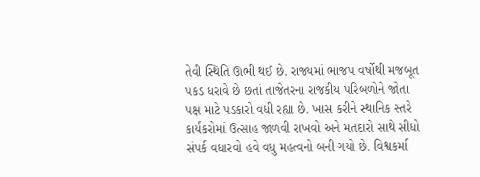તેવી સ્થિતિ ઊભી થઈ છે. રાજ્યમાં ભાજપ વર્ષોથી મજબૂત પકડ ધરાવે છે છતાં તાજેતરના રાજકીય પરિબળોને જોતા પક્ષ માટે પડકારો વધી રહ્યા છે. ખાસ કરીને સ્થાનિક સ્તરે કાર્યકરોમાં ઉત્સાહ જાળવી રાખવો અને મતદારો સાથે સીધો સંપર્ક વધારવો હવે વધુ મહત્વનો બની ગયો છે. વિશ્વકર્મા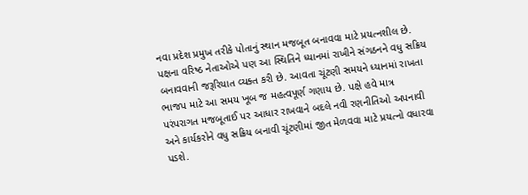નવા પ્રદેશ પ્રમુખ તરીકે પોતાનું સ્થાન મજબૂત બનાવવા માટે પ્રયત્નશીલ છે. પક્ષના વરિષ્ઠ નેતાઓએ પણ આ સ્થિતિને ધ્યાનમાં રાખીને સંગઠનને વધુ સક્રિય બનાવવાની જરૂરિયાત વ્યક્ત કરી છે. આવતા ચૂંટણી સમયને ધ્યાનમાં રાખતા ભાજપ માટે આ સમય ખૂબ જ મહત્વપૂર્ણ ગણાય છે. પક્ષે હવે માત્ર પરંપરાગત મજબૂતાઈ પર આધાર રાખવાને બદલે નવી રણનીતિઓ અપનાવી અને કાર્યકરોને વધુ સક્રિય બનાવી ચૂંટણીમાં જીત મેળવવા માટે પ્રયત્નો વધારવા પડશે.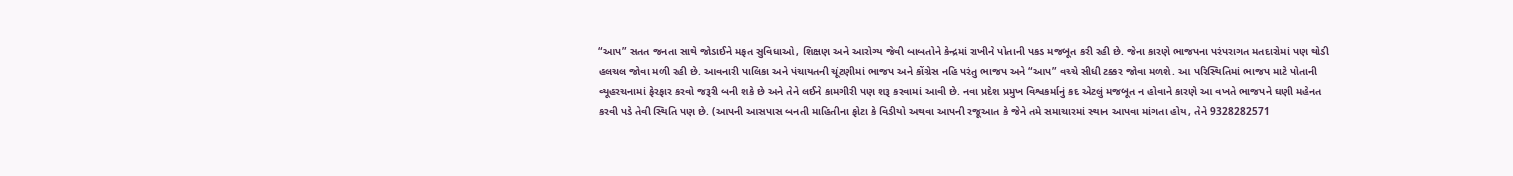“આપ” સતત જનતા સાથે જોડાઈને મફત સુવિધાઓ, શિક્ષણ અને આરોગ્ય જેવી બાબતોને કેન્દ્રમાં રાખીને પોતાની પકડ મજબૂત કરી રહી છે. જેના કારણે ભાજપના પરંપરાગત મતદારોમાં પણ થોડી હલચલ જોવા મળી રહી છે. આવનારી પાલિકા અને પંચાયતની ચૂંટણીમાં ભાજપ અને કોંગ્રેસ નહિ પરંતુ ભાજપ અને “આપ” વચ્ચે સીધી ટક્કર જોવા મળશે. આ પરિસ્થિતિમાં ભાજપ માટે પોતાની વ્યૂહરચનામાં ફેરફાર કરવો જરૂરી બની શકે છે અને તેને લઈને કામગીરી પણ શરૂ કરવામાં આવી છે. નવા પ્રદેશ પ્રમુખ વિશ્વકર્માનું કદ એટલું મજબૂત ન હોવાને કારણે આ વખતે ભાજપને ઘણી મહેનત કરવી પડે તેવી સ્થિતિ પણ છે. (આપની આસપાસ બનતી માહિતીના ફોટા કે વિડીયો અથવા આપની રજૂઆત કે જેને તમે સમાચારમાં સ્થાન આપવા માંગતા હોય, તેને 9328282571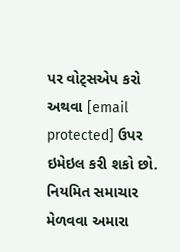પર વોટ્સએપ કરો અથવા [email protected] ઉપર ઇમેઇલ કરી શકો છો. નિયમિત સમાચાર મેળવવા અમારા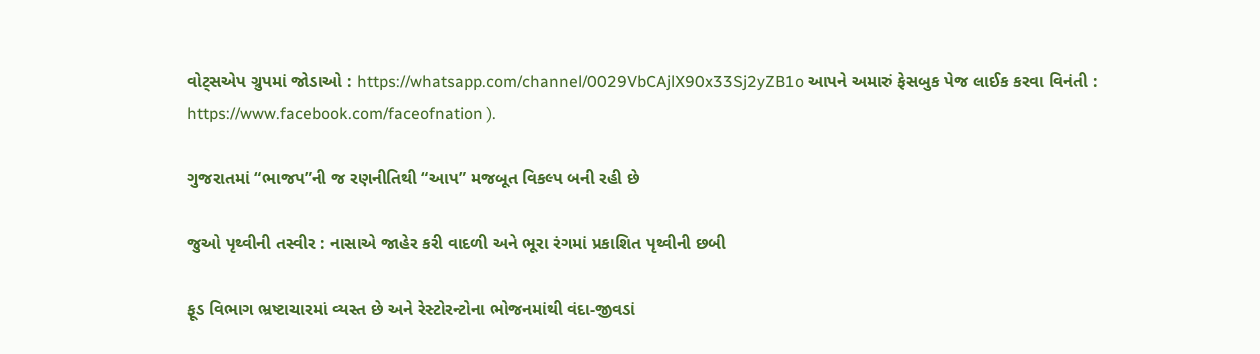વોટ્સએપ ગ્રુપમાં જોડાઓ : https://whatsapp.com/channel/0029VbCAjlX90x33Sj2yZB1o આપને અમારું ફેસબુક પેજ લાઈક કરવા વિનંતી : https://www.facebook.com/faceofnation ).

ગુજરાતમાં “ભાજપ”ની જ રણનીતિથી “આપ” મજબૂત વિકલ્પ બની રહી છે

જુઓ પૃથ્વીની તસ્વીર : નાસાએ જાહેર કરી વાદળી અને ભૂરા રંગમાં પ્રકાશિત પૃથ્વીની છબી

ફૂડ વિભાગ ભ્રષ્ટાચારમાં વ્યસ્ત છે અને રેસ્ટોરન્ટોના ભોજનમાંથી વંદા-જીવડાં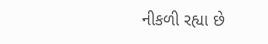નીકળી રહ્યા છે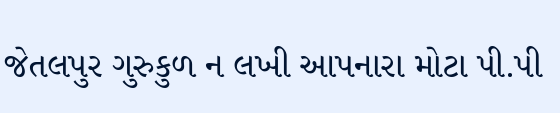જેતલપુર ગુરુકુળ ન લખી આપનારા મોટા પી.પી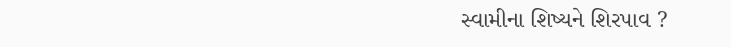સ્વામીના શિષ્યને શિરપાવ ?